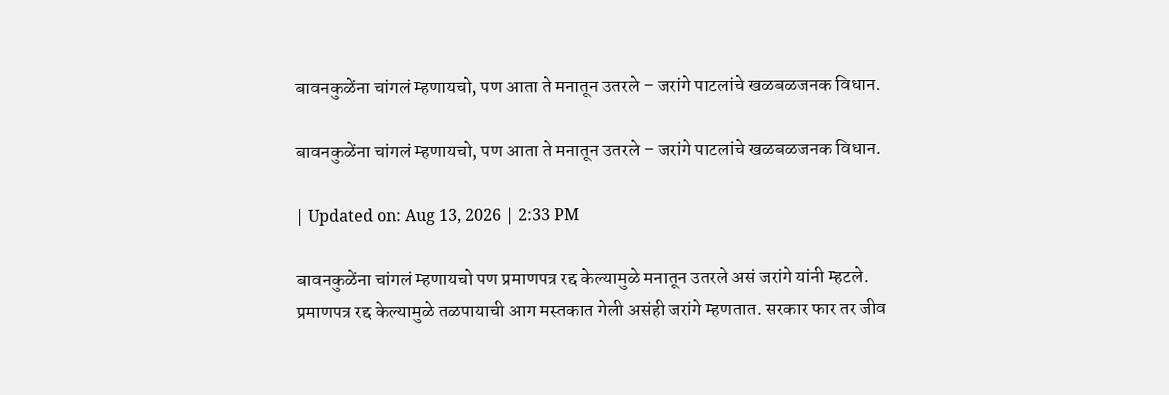बावनकुळेंना चांगलं म्हणायचो, पण आता ते मनातून उतरले – जरांगे पाटलांचे खळबळजनक विधान.

बावनकुळेंना चांगलं म्हणायचो, पण आता ते मनातून उतरले – जरांगे पाटलांचे खळबळजनक विधान.

| Updated on: Aug 13, 2026 | 2:33 PM

बावनकुळेंना चांगलं म्हणायचो पण प्रमाणपत्र रद्द केल्यामुळे मनातून उतरले असं जरांगे यांनी म्हटले. प्रमाणपत्र रद्द केल्यामुळे तळपायाची आग मस्तकात गेली असंही जरांगे म्हणतात. सरकार फार तर जीव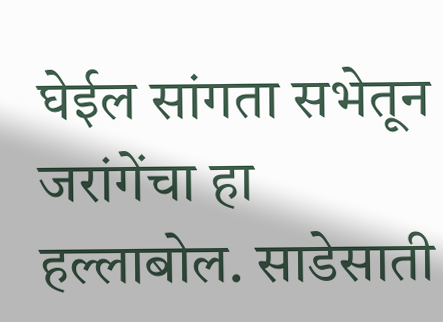घेईल सांगता सभेतून जरांगेंचा हा हल्लाबोल. साडेसाती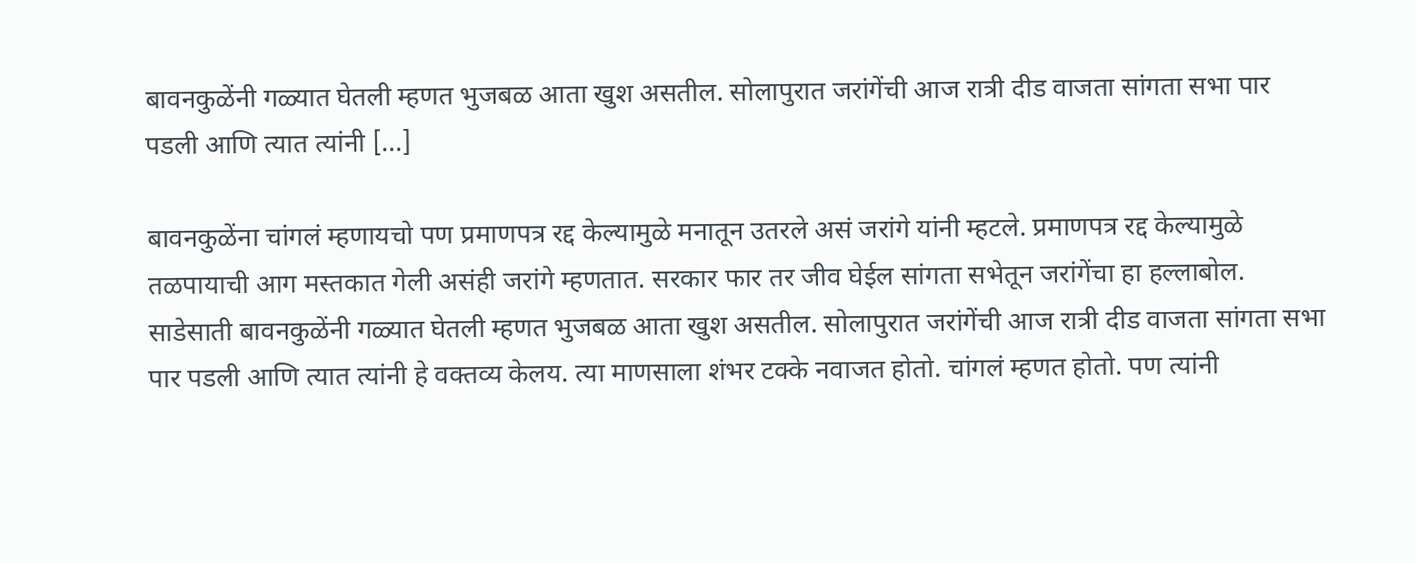बावनकुळेंनी गळ्यात घेतली म्हणत भुजबळ आता खुश असतील. सोलापुरात जरांगेंची आज रात्री दीड वाजता सांगता सभा पार पडली आणि त्यात त्यांनी […]

बावनकुळेंना चांगलं म्हणायचो पण प्रमाणपत्र रद्द केल्यामुळे मनातून उतरले असं जरांगे यांनी म्हटले. प्रमाणपत्र रद्द केल्यामुळे तळपायाची आग मस्तकात गेली असंही जरांगे म्हणतात. सरकार फार तर जीव घेईल सांगता सभेतून जरांगेंचा हा हल्लाबोल. साडेसाती बावनकुळेंनी गळ्यात घेतली म्हणत भुजबळ आता खुश असतील. सोलापुरात जरांगेंची आज रात्री दीड वाजता सांगता सभा पार पडली आणि त्यात त्यांनी हे वक्तव्य केलय. त्या माणसाला शंभर टक्के नवाजत होतो. चांगलं म्हणत होतो. पण त्यांनी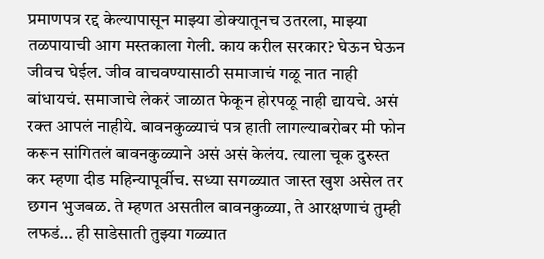प्रमाणपत्र रद्द केल्यापासून माझ्या डोक्यातूनच उतरला, माझ्या तळपायाची आग मस्तकाला गेली. काय करील सरकार? घेऊन घेऊन जीवच घेईल. जीव वाचवण्यासाठी समाजाचं गळू नात नाही बांधायचं. समाजाचे लेकरं जाळात फेकून होरपळू नाही द्यायचे. असं रक्त आपलं नाहीये. बावनकुळ्याचं पत्र हाती लागल्याबरोबर मी फोन करून सांगितलं बावनकुळ्याने असं असं केलंय. त्याला चूक दुरुस्त कर म्हणा दीड महिन्यापूर्वीच. सध्या सगळ्यात जास्त खुश असेल तर छगन भुजबळ. ते म्हणत असतील बावनकुळ्या, ते आरक्षणाचं तुम्ही लफडं… ही साडेसाती तुझ्या गळ्यात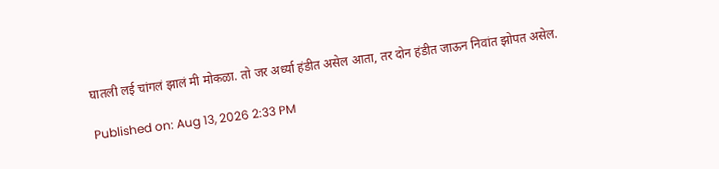घातली लई चांगलं झालं मी मोकळा. तो जर अर्ध्या हंडीत असेल आता, तर दोन हंडीत जाऊन निवांत झोपत असेल.

Published on: Aug 13, 2026 2:33 PM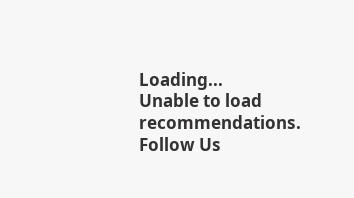Loading...
Unable to load recommendations.
Follow Us